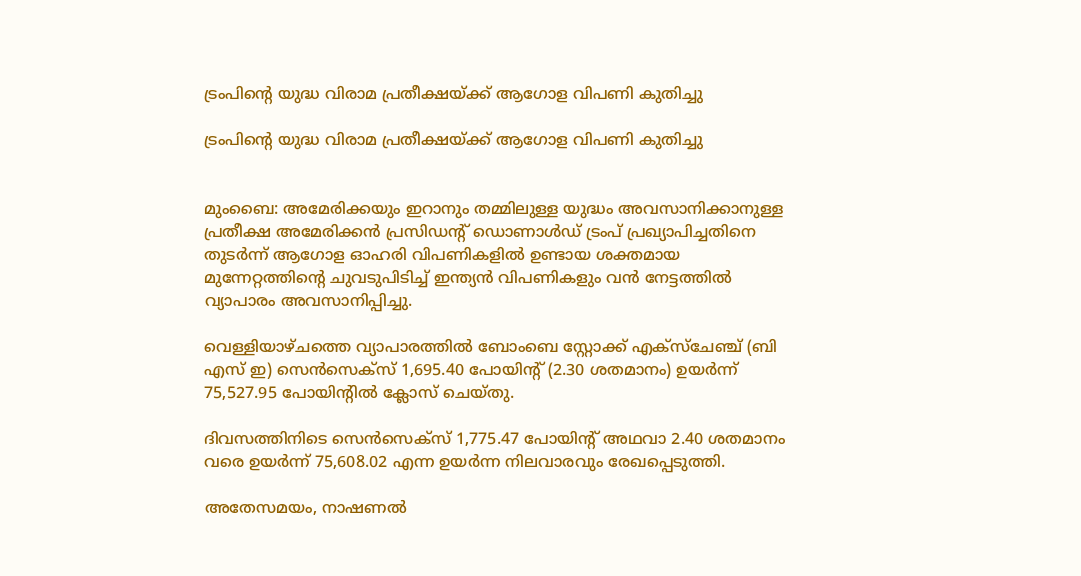ട്രംപിന്റെ യുദ്ധ വിരാമ പ്രതീക്ഷയ്ക്ക് ആഗോള വിപണി കുതിച്ചു

ട്രംപിന്റെ യുദ്ധ വിരാമ പ്രതീക്ഷയ്ക്ക് ആഗോള വിപണി കുതിച്ചു


മുംബൈ: അമേരിക്കയും ഇറാനും തമ്മിലുള്ള യുദ്ധം അവസാനിക്കാനുള്ള പ്രതീക്ഷ അമേരിക്കന്‍ പ്രസിഡന്റ് ഡൊണാള്‍ഡ് ട്രംപ് പ്രഖ്യാപിച്ചതിനെ തുടര്‍ന്ന് ആഗോള ഓഹരി വിപണികളില്‍ ഉണ്ടായ ശക്തമായ മുന്നേറ്റത്തിന്റെ ചുവടുപിടിച്ച് ഇന്ത്യന്‍ വിപണികളും വന്‍ നേട്ടത്തില്‍ വ്യാപാരം അവസാനിപ്പിച്ചു.

വെള്ളിയാഴ്ചത്തെ വ്യാപാരത്തില്‍ ബോംബെ സ്റ്റോക്ക് എക്സ്ചേഞ്ച് (ബി എസ് ഇ) സെന്‍സെക്‌സ് 1,695.40 പോയിന്റ് (2.30 ശതമാനം) ഉയര്‍ന്ന് 75,527.95 പോയിന്റില്‍ ക്ലോസ് ചെയ്തു.

ദിവസത്തിനിടെ സെന്‍സെക്‌സ് 1,775.47 പോയിന്റ് അഥവാ 2.40 ശതമാനം വരെ ഉയര്‍ന്ന് 75,608.02 എന്ന ഉയര്‍ന്ന നിലവാരവും രേഖപ്പെടുത്തി.

അതേസമയം, നാഷണല്‍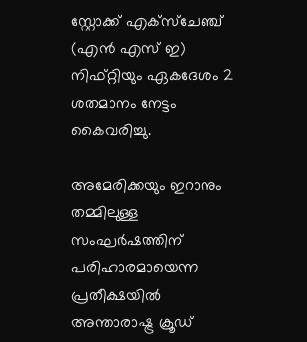സ്റ്റോക്ക് എക്സ്ചേഞ്ച് (എന്‍ എസ് ഇ) നിഫ്റ്റിയും ഏകദേശം 2 ശതമാനം നേട്ടം കൈവരിച്ചു.

അമേരിക്കയും ഇറാനും തമ്മിലുള്ള സംഘര്‍ഷത്തിന് പരിഹാരമായെന്ന പ്രതീക്ഷയില്‍ അന്താരാഷ്ട്ര ക്രൂഡ്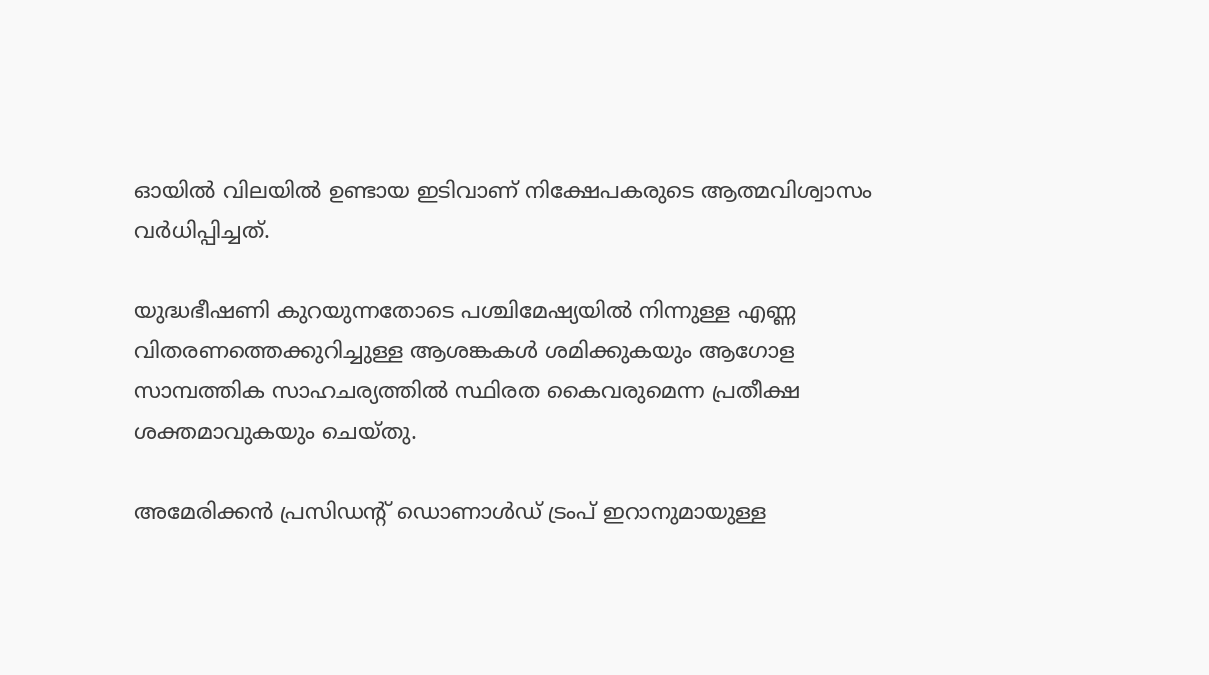ഓയില്‍ വിലയില്‍ ഉണ്ടായ ഇടിവാണ് നിക്ഷേപകരുടെ ആത്മവിശ്വാസം വര്‍ധിപ്പിച്ചത്.

യുദ്ധഭീഷണി കുറയുന്നതോടെ പശ്ചിമേഷ്യയില്‍ നിന്നുള്ള എണ്ണ വിതരണത്തെക്കുറിച്ചുള്ള ആശങ്കകള്‍ ശമിക്കുകയും ആഗോള സാമ്പത്തിക സാഹചര്യത്തില്‍ സ്ഥിരത കൈവരുമെന്ന പ്രതീക്ഷ ശക്തമാവുകയും ചെയ്തു.

അമേരിക്കന്‍ പ്രസിഡന്റ് ഡൊണാള്‍ഡ് ട്രംപ് ഇറാനുമായുള്ള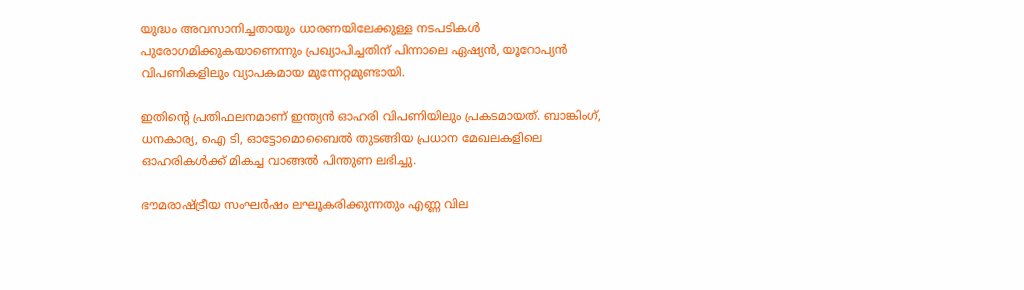യുദ്ധം അവസാനിച്ചതായും ധാരണയിലേക്കുള്ള നടപടികള്‍ പുരോഗമിക്കുകയാണെന്നും പ്രഖ്യാപിച്ചതിന് പിന്നാലെ ഏഷ്യന്‍, യൂറോപ്യന്‍ വിപണികളിലും വ്യാപകമായ മുന്നേറ്റമുണ്ടായി.

ഇതിന്റെ പ്രതിഫലനമാണ് ഇന്ത്യന്‍ ഓഹരി വിപണിയിലും പ്രകടമായത്. ബാങ്കിംഗ്, ധനകാര്യ, ഐ ടി, ഓട്ടോമൊബൈല്‍ തുടങ്ങിയ പ്രധാന മേഖലകളിലെ ഓഹരികള്‍ക്ക് മികച്ച വാങ്ങല്‍ പിന്തുണ ലഭിച്ചു.

ഭൗമരാഷ്ട്രീയ സംഘര്‍ഷം ലഘൂകരിക്കുന്നതും എണ്ണ വില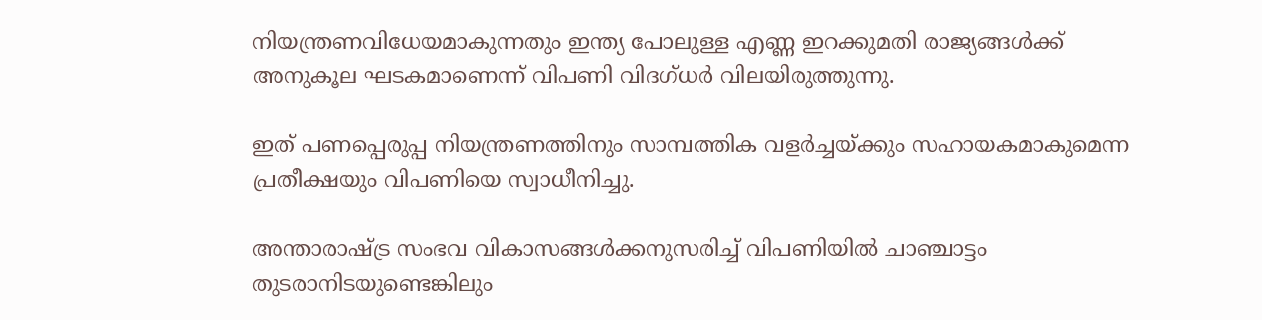നിയന്ത്രണവിധേയമാകുന്നതും ഇന്ത്യ പോലുള്ള എണ്ണ ഇറക്കുമതി രാജ്യങ്ങള്‍ക്ക് അനുകൂല ഘടകമാണെന്ന് വിപണി വിദഗ്ധര്‍ വിലയിരുത്തുന്നു.

ഇത് പണപ്പെരുപ്പ നിയന്ത്രണത്തിനും സാമ്പത്തിക വളര്‍ച്ചയ്ക്കും സഹായകമാകുമെന്ന പ്രതീക്ഷയും വിപണിയെ സ്വാധീനിച്ചു.

അന്താരാഷ്ട്ര സംഭവ വികാസങ്ങള്‍ക്കനുസരിച്ച് വിപണിയില്‍ ചാഞ്ചാട്ടം തുടരാനിടയുണ്ടെങ്കിലും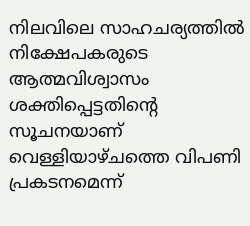നിലവിലെ സാഹചര്യത്തില്‍ നിക്ഷേപകരുടെ ആത്മവിശ്വാസം ശക്തിപ്പെട്ടതിന്റെ സൂചനയാണ് വെള്ളിയാഴ്ചത്തെ വിപണി പ്രകടനമെന്ന്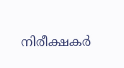നിരീക്ഷകര്‍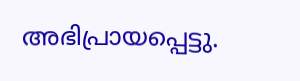അഭിപ്രായപ്പെട്ടു.